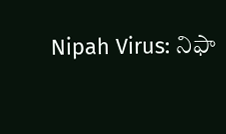Nipah Virus: నిఫా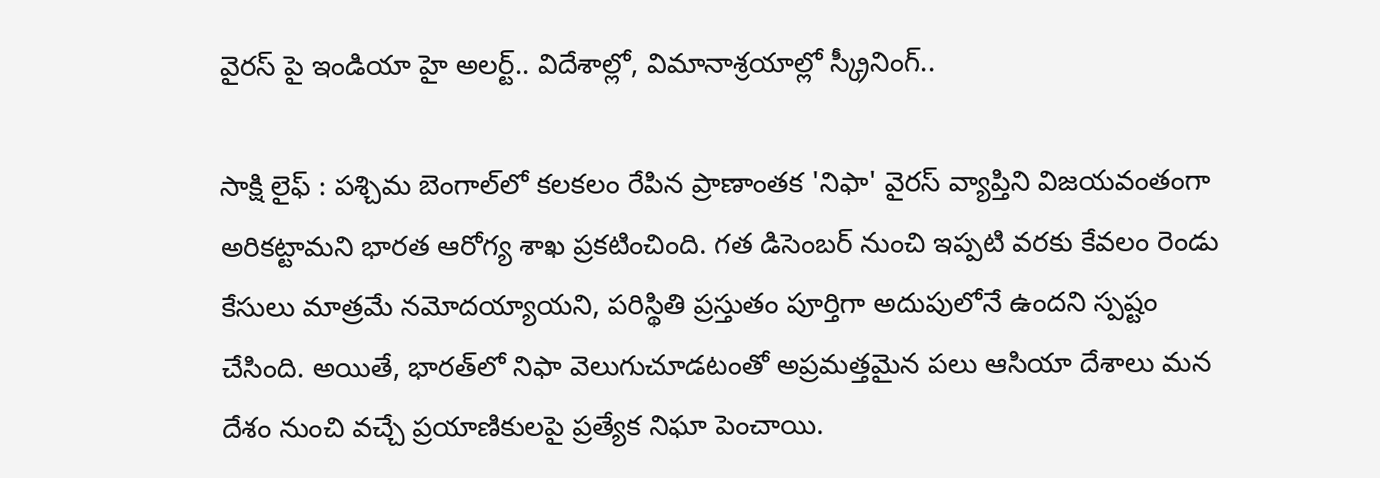వైరస్ పై ఇండియా హై అలర్ట్.. విదేశాల్లో, విమానాశ్రయాల్లో స్క్రీనింగ్..

సాక్షి లైఫ్ : పశ్చిమ బెంగాల్‌లో కలకలం రేపిన ప్రాణాంతక 'నిఫా' వైరస్ వ్యాప్తిని విజయవంతంగా అరికట్టామని భారత ఆరోగ్య శాఖ ప్రకటించింది. గత డిసెంబర్ నుంచి ఇప్పటి వరకు కేవలం రెండు కేసులు మాత్రమే నమోదయ్యాయని, పరిస్థితి ప్రస్తుతం పూర్తిగా అదుపులోనే ఉందని స్పష్టం చేసింది. అయితే, భారత్‌లో నిఫా వెలుగుచూడటంతో అప్రమత్తమైన పలు ఆసియా దేశాలు మన దేశం నుంచి వచ్చే ప్రయాణికులపై ప్రత్యేక నిఘా పెంచాయి.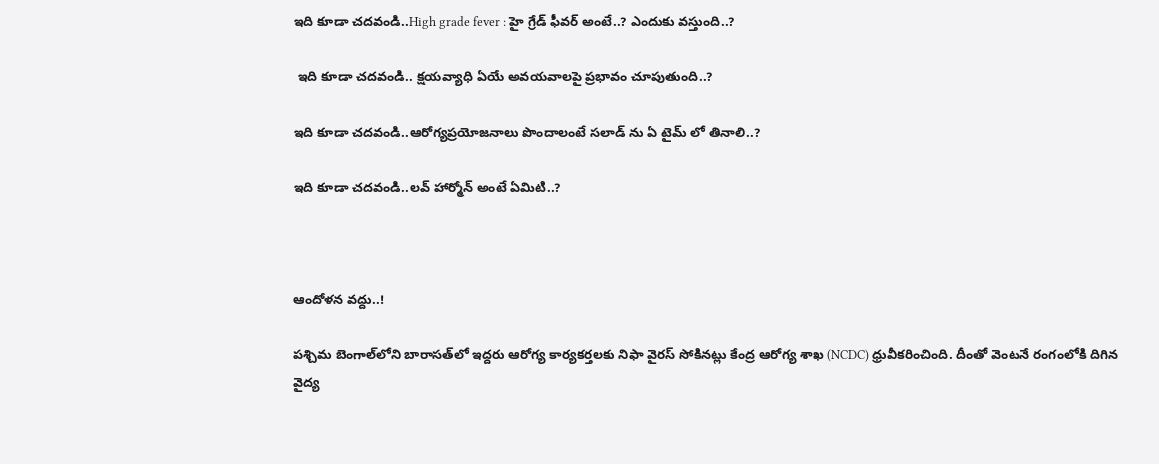ఇది కూడా చదవండి..High grade fever : హై గ్రేడ్ ఫీవర్ అంటే..? ఎందుకు వస్తుంది..?

 ఇది కూడా చదవండి.. క్షయవ్యాధి ఏయే అవయవాలపై ప్రభావం చూపుతుంది..?

ఇది కూడా చదవండి..ఆరోగ్యప్రయోజనాలు పొందాలంటే సలాడ్ ను ఏ టైమ్ లో తినాలి..?

ఇది కూడా చదవండి..లవ్ హార్మోన్ అంటే ఏమిటి..?



ఆందోళన వద్దు..!

పశ్చిమ బెంగాల్‌లోని బారాసత్‌లో ఇద్దరు ఆరోగ్య కార్యకర్తలకు నిఫా వైరస్ సోకినట్లు కేంద్ర ఆరోగ్య శాఖ (NCDC) ధ్రువీకరించింది. దీంతో వెంటనే రంగంలోకి దిగిన వైద్య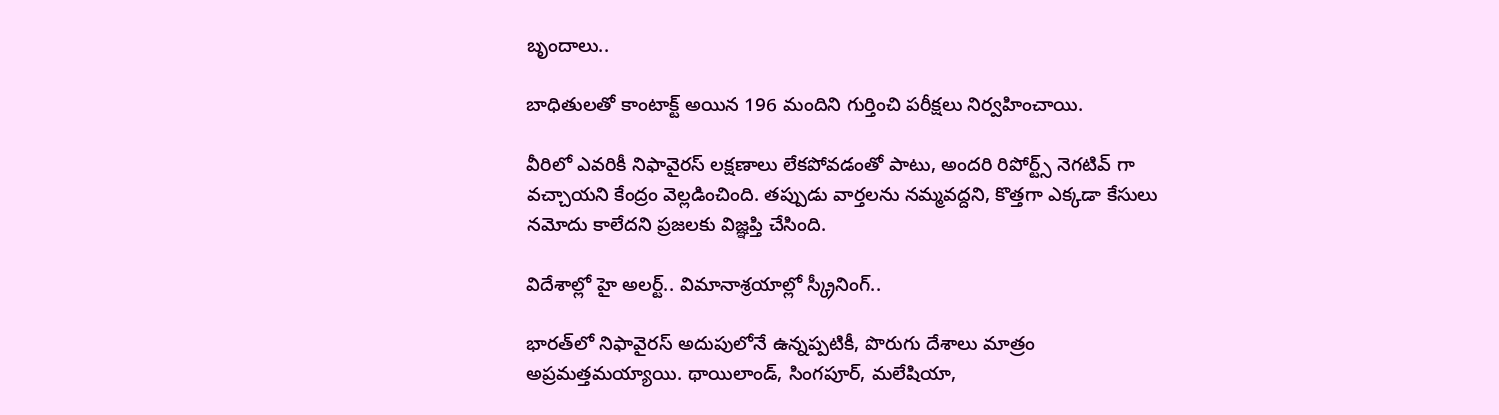బృందాలు..

బాధితులతో కాంటాక్ట్ అయిన 196 మందిని గుర్తించి పరీక్షలు నిర్వహించాయి.

వీరిలో ఎవరికీ నిఫావైరస్ లక్షణాలు లేకపోవడంతో పాటు, అందరి రిపోర్ట్స్ నెగటివ్ గా వచ్చాయని కేంద్రం వెల్లడించింది. తప్పుడు వార్తలను నమ్మవద్దని, కొత్తగా ఎక్కడా కేసులు నమోదు కాలేదని ప్రజలకు విజ్ఞప్తి చేసింది.

విదేశాల్లో హై అలర్ట్.. విమానాశ్రయాల్లో స్క్రీనింగ్..

భారత్‌లో నిఫావైరస్ అదుపులోనే ఉన్నప్పటికీ, పొరుగు దేశాలు మాత్రం అప్రమత్తమయ్యాయి. థాయిలాండ్, సింగపూర్, మలేషియా,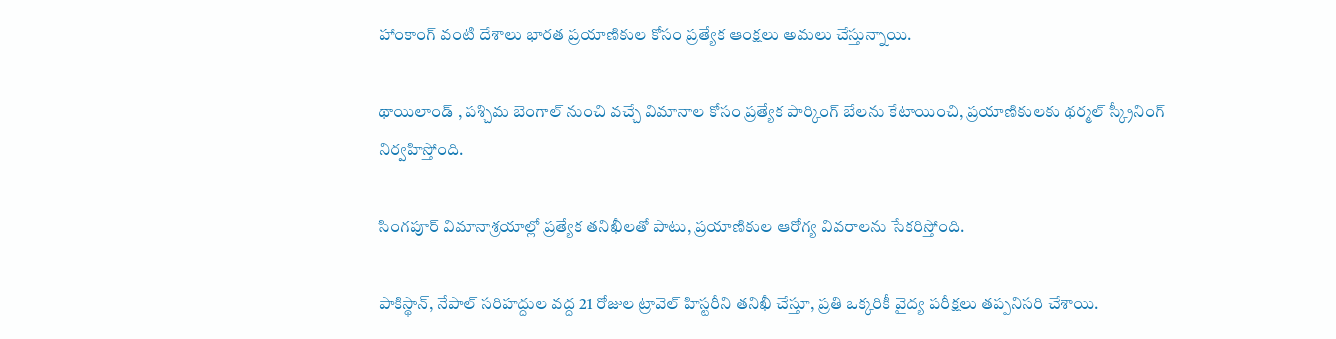హాంకాంగ్ వంటి దేశాలు భారత ప్రయాణికుల కోసం ప్రత్యేక ఆంక్షలు అమలు చేస్తున్నాయి.

థాయిలాండ్ , పశ్చిమ బెంగాల్ నుంచి వచ్చే విమానాల కోసం ప్రత్యేక పార్కింగ్ బేలను కేటాయించి, ప్రయాణికులకు థర్మల్ స్క్రీనింగ్ నిర్వహిస్తోంది.

సింగపూర్ విమానాశ్రయాల్లో ప్రత్యేక తనిఖీలతో పాటు, ప్రయాణికుల ఆరోగ్య వివరాలను సేకరిస్తోంది.

పాకిస్థాన్, నేపాల్ సరిహద్దుల వద్ద 21 రోజుల ట్రావెల్ హిస్టరీని తనిఖీ చేస్తూ, ప్రతి ఒక్కరికీ వైద్య పరీక్షలు తప్పనిసరి చేశాయి.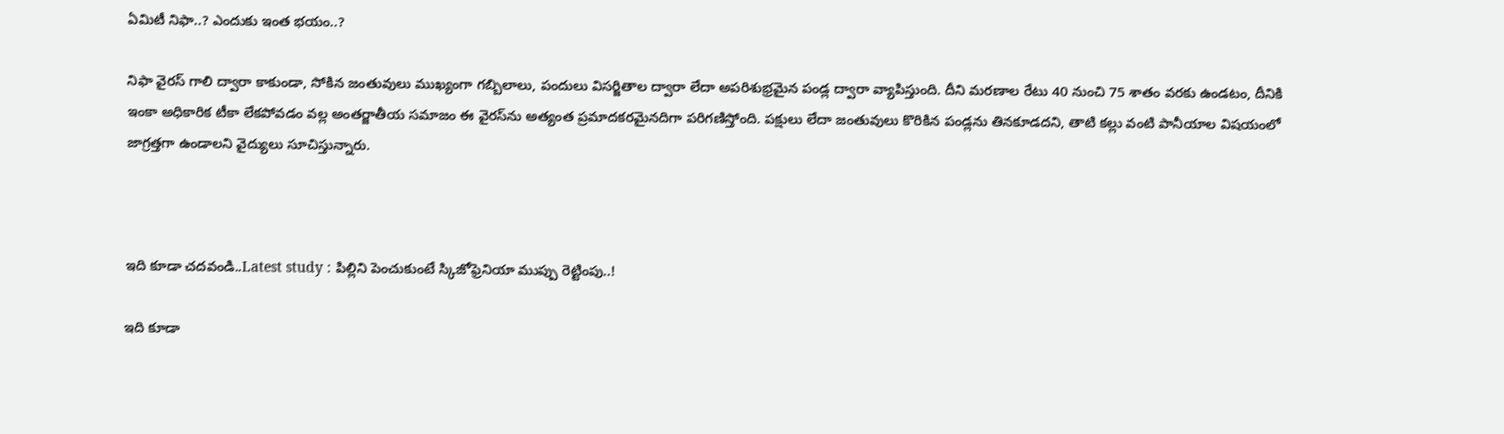ఏమిటీ నిఫా..? ఎందుకు ఇంత భయం..?

నిఫా వైరస్ గాలి ద్వారా కాకుండా, సోకిన జంతువులు ముఖ్యంగా గబ్బిలాలు, పందులు విసర్జితాల ద్వారా లేదా అపరిశుభ్రమైన పండ్ల ద్వారా వ్యాపిస్తుంది. దీని మరణాల రేటు 40 నుంచి 75 శాతం వరకు ఉండటం, దీనికి ఇంకా అధికారిక టీకా లేకపోవడం వల్ల అంతర్జాతీయ సమాజం ఈ వైరస్‌ను అత్యంత ప్రమాదకరమైనదిగా పరిగణిస్తోంది. పక్షులు లేదా జంతువులు కొరికిన పండ్లను తినకూడదని, తాటి కల్లు వంటి పానీయాల విషయంలో జాగ్రత్తగా ఉండాలని వైద్యులు సూచిస్తున్నారు.



ఇది కూడా చదవండి..Latest study : పిల్లిని పెంచుకుంటే స్కిజోఫ్రెనియా ముప్పు రెట్టింపు..!

ఇది కూడా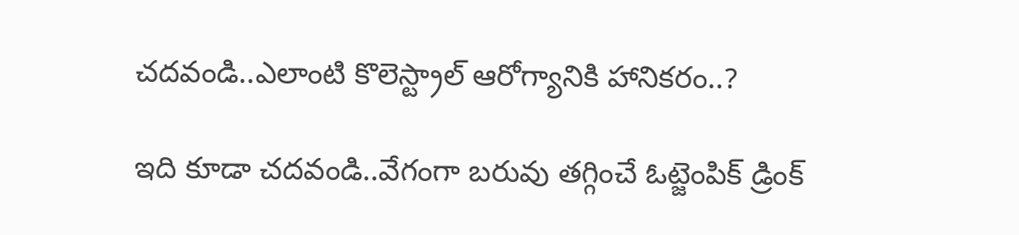చదవండి..ఎలాంటి కొలెస్ట్రాల్ ఆరోగ్యానికి హానికరం..?

ఇది కూడా చదవండి..వేగంగా బరువు తగ్గించే ఓట్జెంపిక్ డ్రింక్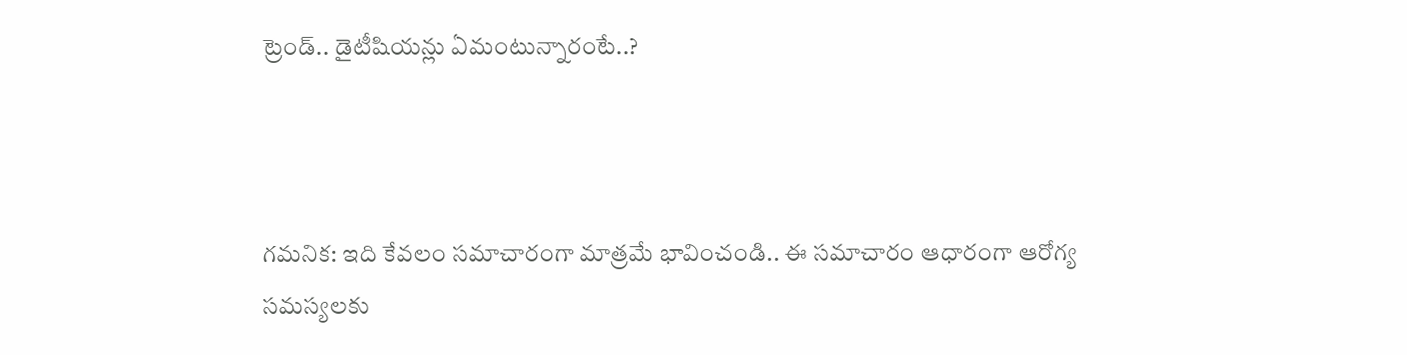ట్రెండ్.. డైటీషియన్లు ఏమంటున్నారంటే..?



గమనిక: ఇది కేవలం సమాచారంగా మాత్రమే భావించండి.. ఈ సమాచారం ఆధారంగా ఆరోగ్య సమస్యలకు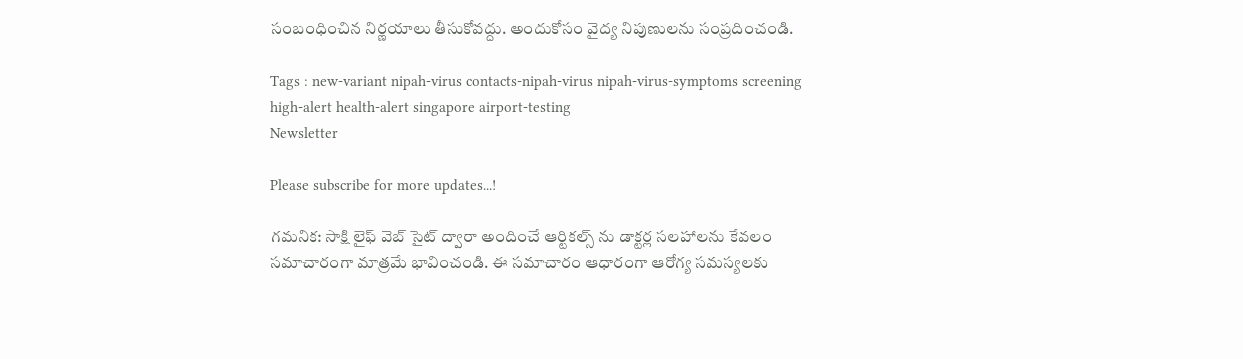సంబంధించిన నిర్ణయాలు తీసుకోవద్దు. అందుకోసం వైద్య నిపుణులను సంప్రదించండి.

Tags : new-variant nipah-virus contacts-nipah-virus nipah-virus-symptoms screening high-alert health-alert singapore airport-testing
Newsletter

Please subscribe for more updates...!

గమనిక: సాక్షి లైఫ్ వెబ్ సైట్ ద్వారా అందించే ఆర్టికల్స్ ను డాక్టర్ల సలహాలను కేవలం సమాచారంగా మాత్రమే భావించండి. ఈ సమాచారం ఆధారంగా ఆరోగ్య సమస్యలకు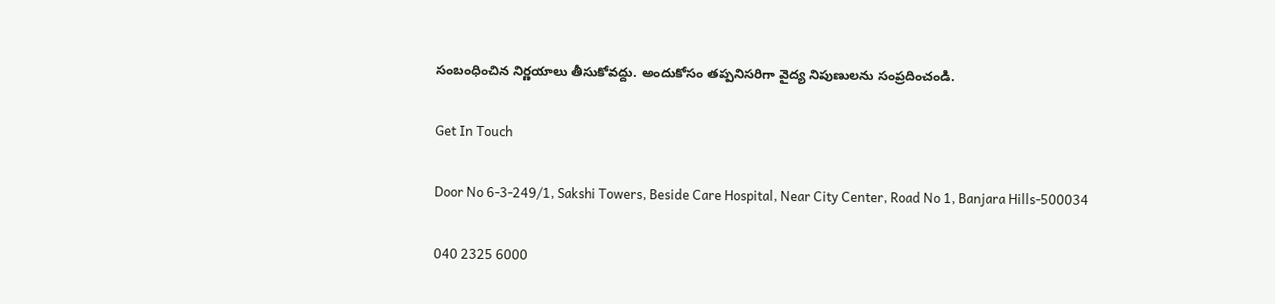సంబంధించిన నిర్ణయాలు తీసుకోవద్దు. అందుకోసం తప్పనిసరిగా వైద్య నిపుణులను సంప్రదించండి.

Get In Touch

Door No 6-3-249/1, Sakshi Towers, Beside Care Hospital, Near City Center, Road No 1, Banjara Hills-500034

040 2325 6000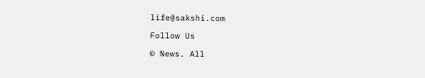life@sakshi.com

Follow Us

© News. All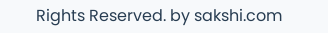Rights Reserved. by sakshi.com